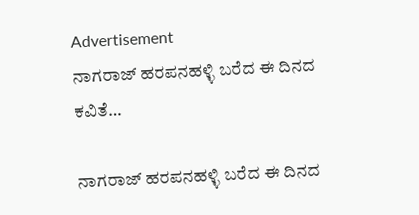Advertisement
ನಾಗರಾಜ್ ಹರಪನಹಳ್ಳಿ ಬರೆದ ಈ ದಿನದ ಕವಿತೆ…

ನಾಗರಾಜ್ ಹರಪನಹಳ್ಳಿ ಬರೆದ ಈ ದಿನದ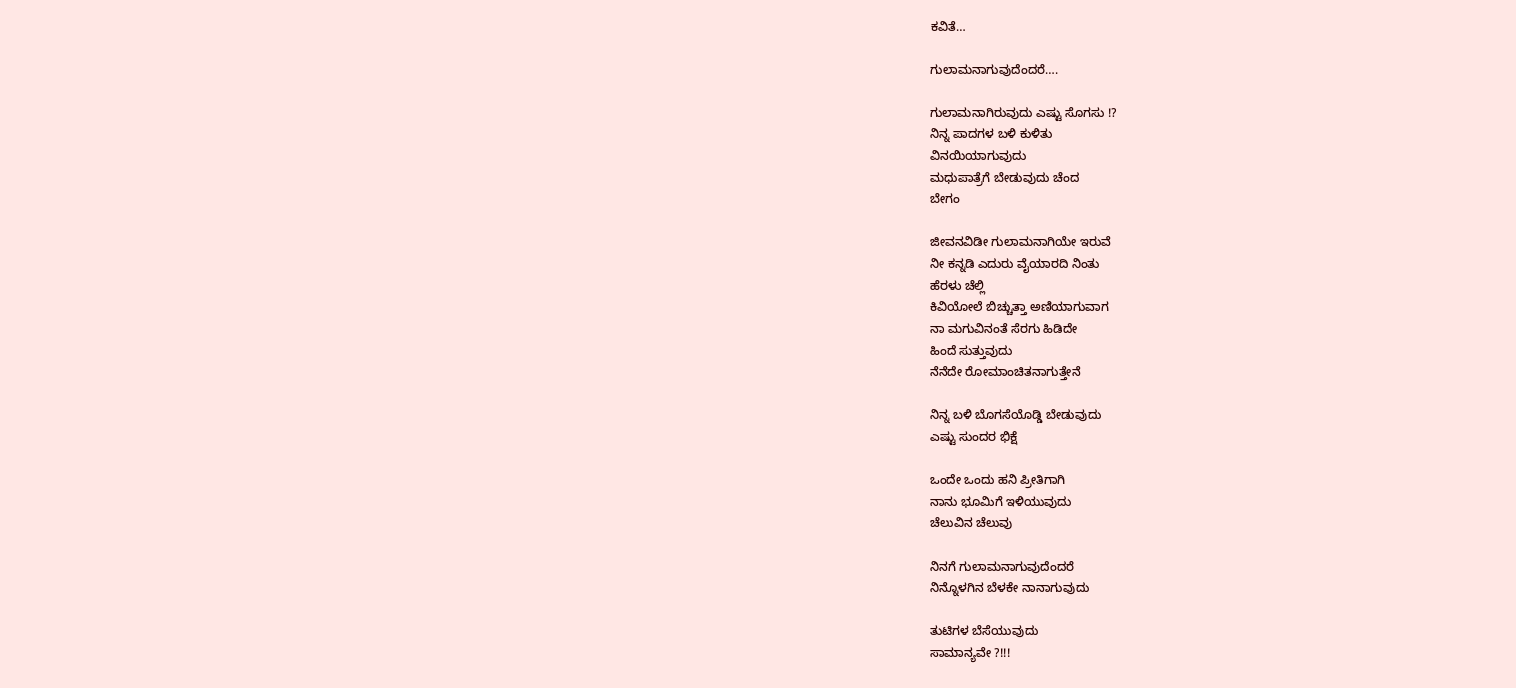ಕವಿತೆ…

ಗುಲಾಮನಾಗುವುದೆಂದರೆ….

ಗುಲಾಮನಾಗಿರುವುದು ಎಷ್ಟು ಸೊಗಸು !?
ನಿನ್ನ ಪಾದಗಳ ಬಳಿ ಕುಳಿತು
ವಿನಯಿಯಾಗುವುದು
ಮಧುಪಾತ್ರೆಗೆ ಬೇಡುವುದು ಚೆಂದ
ಬೇಗಂ

ಜೀವನವಿಡೀ ಗುಲಾಮನಾಗಿಯೇ ಇರುವೆ
ನೀ ಕನ್ನಡಿ ಎದುರು ವೈಯಾರದಿ ನಿಂತು
ಹೆರಳು ಚೆಲ್ಲಿ
ಕಿವಿಯೋಲೆ ಬಿಚ್ಚುತ್ತಾ ಅಣಿಯಾಗುವಾಗ
ನಾ ಮಗುವಿನಂತೆ ಸೆರಗು ಹಿಡಿದೇ
ಹಿಂದೆ ಸುತ್ತುವುದು
ನೆನೆದೇ ರೋಮಾಂಚಿತನಾಗುತ್ತೇನೆ

ನಿನ್ನ ಬಳಿ ಬೊಗಸೆಯೊಡ್ಡಿ ಬೇಡುವುದು
ಎಷ್ಟು ಸುಂದರ ಭಿಕ್ಷೆ

ಒಂದೇ ಒಂದು ಹನಿ ಪ್ರೀತಿಗಾಗಿ
ನಾನು ಭೂಮಿಗೆ ಇಳಿಯುವುದು
ಚೆಲುವಿನ ಚೆಲುವು

ನಿನಗೆ ಗುಲಾಮನಾಗುವುದೆಂದರೆ
ನಿನ್ನೊಳಗಿನ ಬೆಳಕೇ ನಾನಾಗುವುದು

ತುಟಿಗಳ ಬೆಸೆಯುವುದು
ಸಾಮಾನ್ಯವೇ ?!!!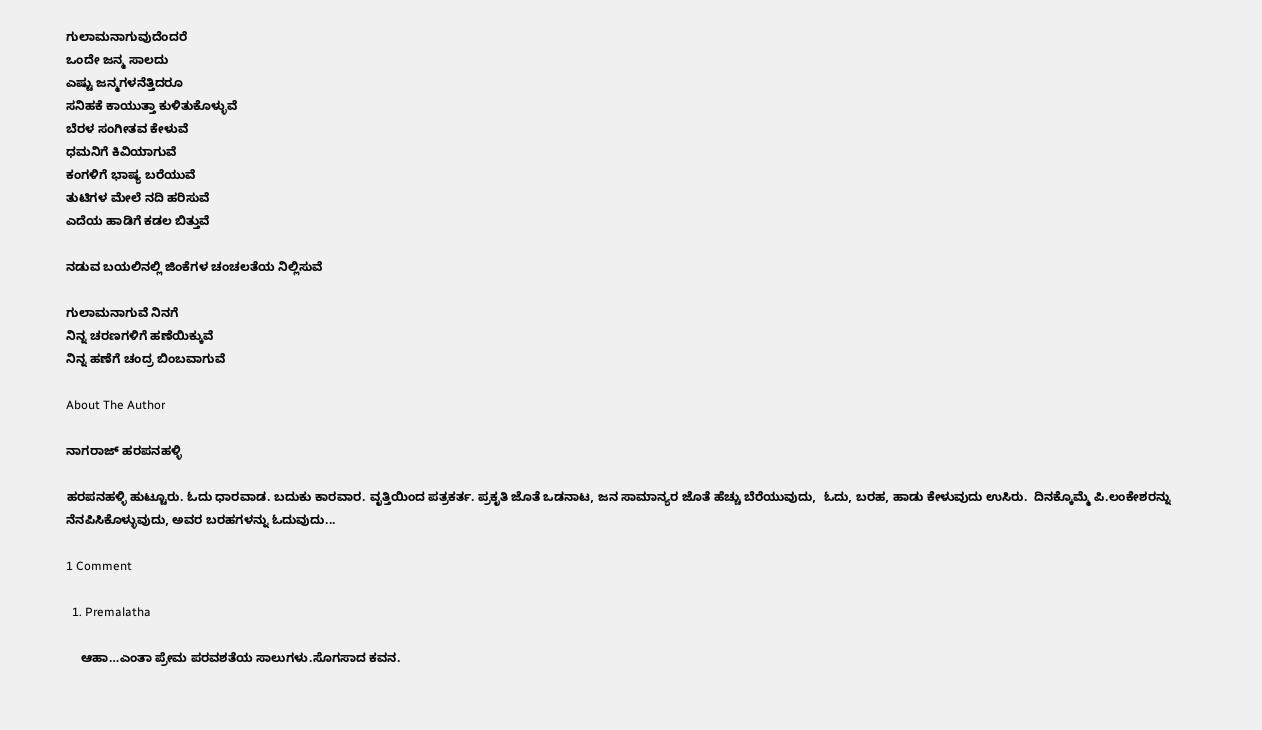ಗುಲಾಮನಾಗುವುದೆಂದರೆ
ಒಂದೇ ಜನ್ಮ ಸಾಲದು
ಎಷ್ಟು ಜನ್ಮಗಳನೆತ್ತಿದರೂ
ಸನಿಹಕೆ ಕಾಯುತ್ತಾ ಕುಳಿತುಕೊಳ್ಳುವೆ
ಬೆರಳ ಸಂಗೀತವ ಕೇಳುವೆ
ಧಮನಿಗೆ ಕಿವಿಯಾಗುವೆ
ಕಂಗಳಿಗೆ ಭಾಷ್ಯ ಬರೆಯುವೆ
ತುಟಿಗಳ ಮೇಲೆ ನದಿ ಹರಿಸುವೆ
ಎದೆಯ ಹಾಡಿಗೆ ಕಡಲ ಬಿತ್ತುವೆ

ನಡುವ ಬಯಲಿನಲ್ಲಿ ಜಿಂಕೆಗಳ ಚಂಚಲತೆಯ ನಿಲ್ಲಿಸುವೆ

ಗುಲಾಮನಾಗುವೆ ನಿನಗೆ
ನಿನ್ನ ಚರಣಗಳಿಗೆ ಹಣೆಯಿಕ್ಕುವೆ
ನಿನ್ನ ಹಣೆಗೆ ಚಂದ್ರ ಬಿಂಬವಾಗುವೆ

About The Author

ನಾಗರಾಜ್ ಹರಪನಹಳ್ಳಿ

ಹರಪನಹಳ್ಳಿ ಹುಟ್ಟೂರು. ಓದು‌ ಧಾರವಾಡ. ಬದುಕು ಕಾರವಾರ. ವೃತ್ತಿಯಿಂದ ಪತ್ರಕರ್ತ. ಪ್ರಕೃತಿ ಜೊತೆ ಒಡನಾಟ, ಜನ ಸಾಮಾನ್ಯರ ಜೊತೆ ಹೆಚ್ಚು ಬೆರೆಯುವುದು,  ಓದು, ಬರಹ, ಹಾಡು ಕೇಳುವುದು ಉಸಿರು.  ದಿನಕ್ಕೊಮ್ಮೆ ಪಿ.ಲಂಕೇಶರನ್ನು ನೆನಪಿಸಿಕೊಳ್ಳುವುದು, ಅವರ ಬರಹಗಳನ್ನು ಓದುವುದು...

1 Comment

  1. Premalatha

    ಆಹಾ…ಎಂತಾ ಪ್ರೇಮ ಪರವಶತೆಯ ಸಾಲುಗಳು.ಸೊಗಸಾದ ಕವನ.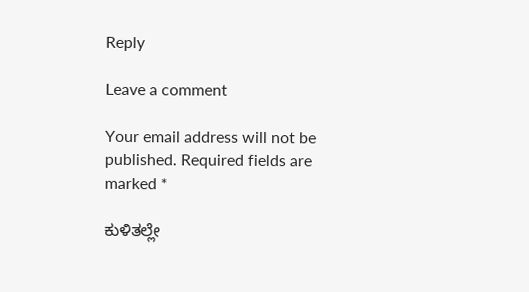Reply

Leave a comment

Your email address will not be published. Required fields are marked *

ಕುಳಿತಲ್ಲೇ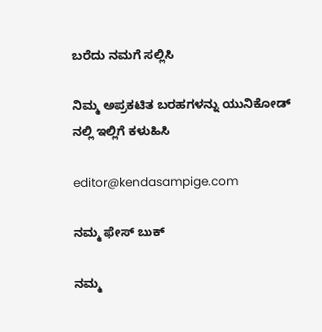ಬರೆದು ನಮಗೆ ಸಲ್ಲಿಸಿ

ನಿಮ್ಮ ಅಪ್ರಕಟಿತ ಬರಹಗಳನ್ನು ಯುನಿಕೋಡ್ ನಲ್ಲಿ ಇಲ್ಲಿಗೆ ಕಳುಹಿಸಿ

editor@kendasampige.com

ನಮ್ಮ ಫೇಸ್ ಬುಕ್

ನಮ್ಮ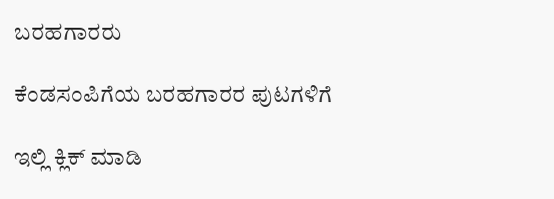ಬರಹಗಾರರು

ಕೆಂಡಸಂಪಿಗೆಯ ಬರಹಗಾರರ ಪುಟಗಳಿಗೆ

ಇಲ್ಲಿ ಕ್ಲಿಕ್ ಮಾಡಿ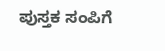ಪುಸ್ತಕ ಸಂಪಿಗೆ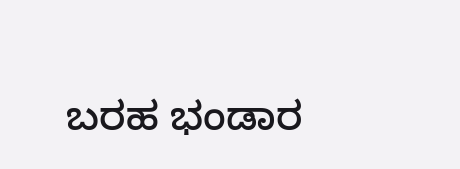ಬರಹ ಭಂಡಾರ